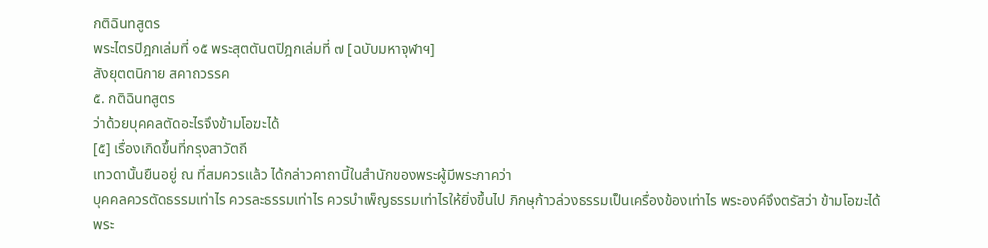กติฉินทสูตร
พระไตรปิฎกเล่มที่ ๑๕ พระสุตตันตปิฎกเล่มที่ ๗ [ฉบับมหาจุฬาฯ]
สังยุตตนิกาย สคาถวรรค
๕. กติฉินทสูตร
ว่าด้วยบุคคลตัดอะไรจึงข้ามโอฆะได้
[๕] เรื่องเกิดขึ้นที่กรุงสาวัตถี
เทวดานั้นยืนอยู่ ณ ที่สมควรแล้ว ได้กล่าวคาถานี้ในสำนักของพระผู้มีพระภาคว่า
บุคคลควรตัดธรรมเท่าไร ควรละธรรมเท่าไร ควรบำเพ็ญธรรมเท่าไรให้ยิ่งขึ้นไป ภิกษุก้าวล่วงธรรมเป็นเครื่องข้องเท่าไร พระองค์จึงตรัสว่า ข้ามโอฆะได้
พระ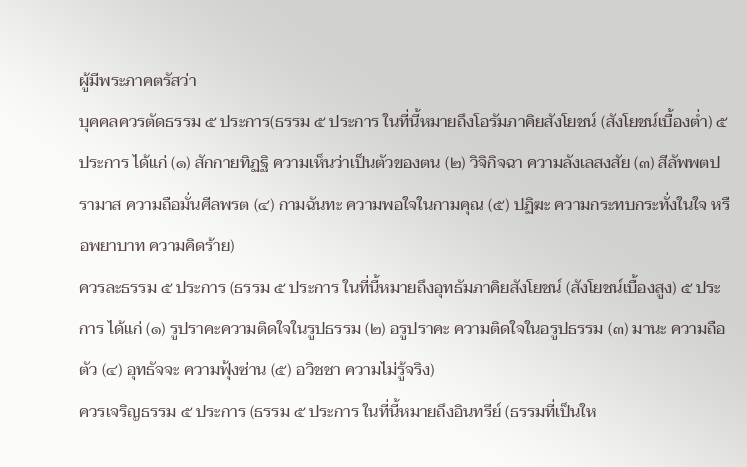ผู้มีพระภาคตรัสว่า
บุคคลควรตัดธรรม ๕ ประการ(ธรรม ๕ ประการ ในที่นี้หมายถึงโอรัมภาคิยสังโยชน์ (สังโยชน์เบื้องต่ำ) ๕ ประการ ได้แก่ (๑) สักกายทิฏฐิ ความเห็นว่าเป็นตัวของตน (๒) วิจิกิจฉา ความลังเลสงสัย (๓) สีลัพพตปรามาส ความถือมั่นศีลพรต (๔) กามฉันทะ ความพอใจในกามคุณ (๕) ปฏิฆะ ความกระทบกระทั่งในใจ หรือพยาบาท ความคิดร้าย)
ควรละธรรม ๕ ประการ (ธรรม ๕ ประการ ในที่นี้หมายถึงอุทธัมภาคิยสังโยชน์ (สังโยชน์เบื้องสูง) ๕ ประการ ได้แก่ (๑) รูปราคะความติดใจในรูปธรรม (๒) อรูปราคะ ความติดใจในอรูปธรรม (๓) มานะ ความถือตัว (๔) อุทธัจจะ ความฟุ้งซ่าน (๕) อวิชชา ความไม่รู้จริง)
ควรเจริญธรรม ๕ ประการ (ธรรม ๕ ประการ ในที่นี้หมายถึงอินทรีย์ (ธรรมที่เป็นให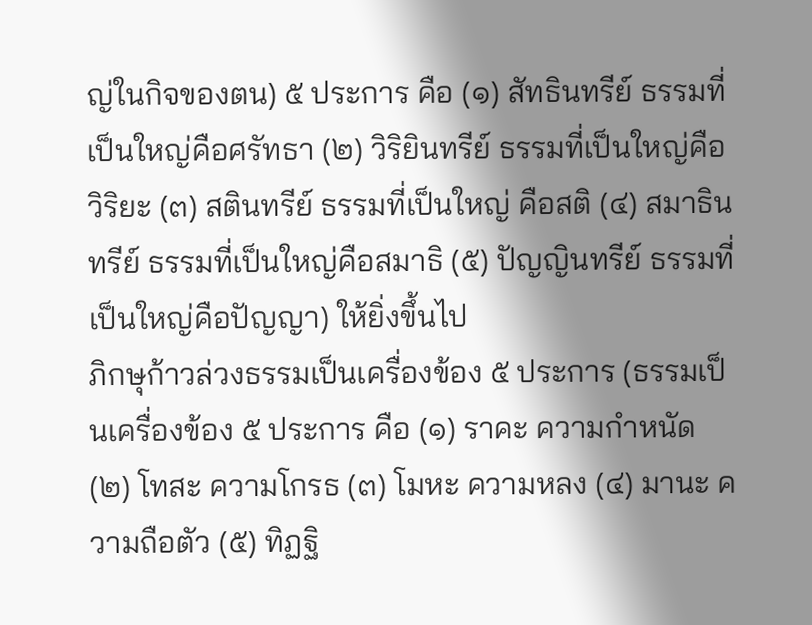ญ่ในกิจของตน) ๕ ประการ คือ (๑) สัทธินทรีย์ ธรรมที่เป็นใหญ่คือศรัทธา (๒) วิริยินทรีย์ ธรรมที่เป็นใหญ่คือวิริยะ (๓) สตินทรีย์ ธรรมที่เป็นใหญ่ คือสติ (๔) สมาธินทรีย์ ธรรมที่เป็นใหญ่คือสมาธิ (๕) ปัญญินทรีย์ ธรรมที่เป็นใหญ่คือปัญญา) ให้ยิ่งขึ้นไป
ภิกษุก้าวล่วงธรรมเป็นเครื่องข้อง ๕ ประการ (ธรรมเป็นเครื่องข้อง ๕ ประการ คือ (๑) ราคะ ความกำหนัด (๒) โทสะ ความโกรธ (๓) โมหะ ความหลง (๔) มานะ ความถือตัว (๕) ทิฏฐิ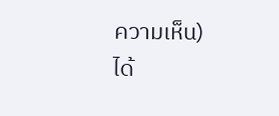ความเห็น) ได้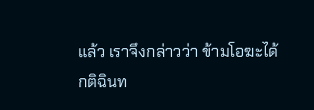แล้ว เราจึงกล่าวว่า ข้ามโอฆะได้
กติฉินท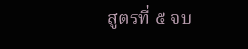สูตรที่ ๕ จบ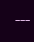---